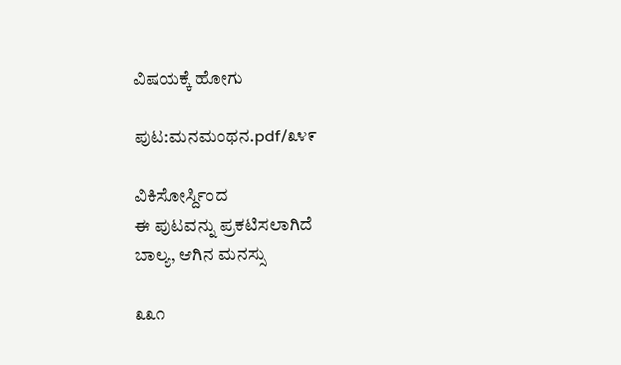ವಿಷಯಕ್ಕೆ ಹೋಗು

ಪುಟ:ಮನಮಂಥನ.pdf/೩೪೯

ವಿಕಿಸೋರ್ಸ್ದಿಂದ
ಈ ಪುಟವನ್ನು ಪ್ರಕಟಿಸಲಾಗಿದೆ
ಬಾಲ್ಯ, ಆಗಿನ ಮನಸ್ಸು

೩೩೧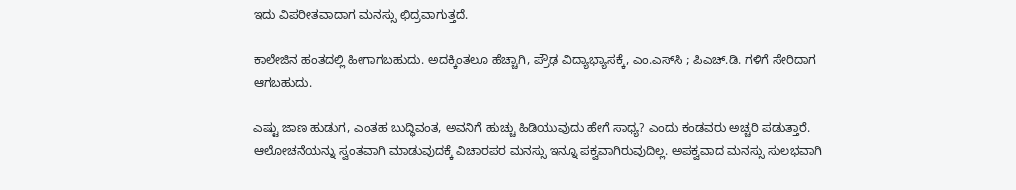ಇದು ವಿಪರೀತವಾದಾಗ ಮನಸ್ಸು ಛಿದ್ರವಾಗುತ್ತದೆ.

ಕಾಲೇಜಿನ ಹಂತದಲ್ಲಿ ಹೀಗಾಗಬಹುದು. ಅದಕ್ಕಿಂತಲೂ ಹೆಚ್ಚಾಗಿ, ಪ್ರೌಢ ವಿದ್ಯಾಭ್ಯಾಸಕ್ಕೆ, ಎಂ.ಎಸ್‌ಸಿ ; ಪಿಎಚ್.ಡಿ. ಗಳಿಗೆ ಸೇರಿದಾಗ ಆಗಬಹುದು.

ಎಷ್ಟು ಜಾಣ ಹುಡುಗ, ಎಂತಹ ಬುದ್ಧಿವಂತ, ಅವನಿಗೆ ಹುಚ್ಚು ಹಿಡಿಯುವುದು ಹೇಗೆ ಸಾಧ್ಯ? ಎಂದು ಕಂಡವರು ಅಚ್ಚರಿ ಪಡುತ್ತಾರೆ. ಆಲೋಚನೆಯನ್ನು ಸ್ವಂತವಾಗಿ ಮಾಡುವುದಕ್ಕೆ ವಿಚಾರಪರ ಮನಸ್ಸು ಇನ್ನೂ ಪಕ್ವವಾಗಿರುವುದಿಲ್ಲ. ಅಪಕ್ವವಾದ ಮನಸ್ಸು ಸುಲಭವಾಗಿ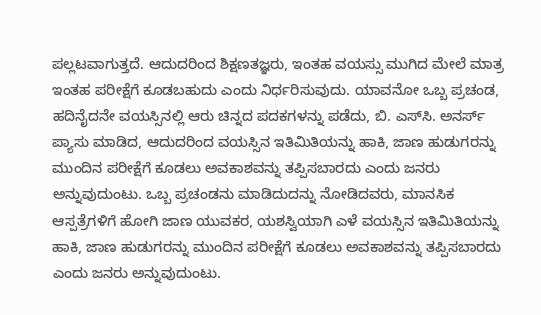ಪಲ್ಲಟವಾಗುತ್ತದೆ. ಆದುದರಿಂದ ಶಿಕ್ಷಣತಜ್ಞರು, ಇಂತಹ ವಯಸ್ಸು ಮುಗಿದ ಮೇಲೆ ಮಾತ್ರ ಇಂತಹ ಪರೀಕ್ಷೆಗೆ ಕೂಡಬಹುದು ಎಂದು ನಿರ್ಧರಿಸುವುದು. ಯಾವನೋ ಒಬ್ಬ ಪ್ರಚಂಡ, ಹದಿನೈದನೇ ವಯಸ್ಸಿನಲ್ಲಿ ಆರು ಚಿನ್ನದ ಪದಕಗಳನ್ನು ಪಡೆದು, ಬಿ. ಎಸ್‌ಸಿ. ಅನರ್ಸ್ ಪ್ಯಾಸು ಮಾಡಿದ, ಆದುದರಿಂದ ವಯಸ್ಸಿನ ಇತಿಮಿತಿಯನ್ನು ಹಾಕಿ, ಜಾಣ ಹುಡುಗರನ್ನು ಮುಂದಿನ ಪರೀಕ್ಷೆಗೆ ಕೂಡಲು ಅವಕಾಶವನ್ನು ತಪ್ಪಿಸಬಾರದು ಎಂದು ಜನರು ಅನ್ನುವುದುಂಟು. ಒಬ್ಬ ಪ್ರಚಂಡನು ಮಾಡಿದುದನ್ನು ನೋಡಿದವರು, ಮಾನಸಿಕ ಆಸ್ಪತ್ರೆಗಳಿಗೆ ಹೋಗಿ ಜಾಣ ಯುವಕರ, ಯಶಸ್ವಿಯಾಗಿ ಎಳೆ ವಯಸ್ಸಿನ ಇತಿಮಿತಿಯನ್ನು ಹಾಕಿ, ಜಾಣ ಹುಡುಗರನ್ನು ಮುಂದಿನ ಪರೀಕ್ಷೆಗೆ ಕೂಡಲು ಅವಕಾಶವನ್ನು ತಪ್ಪಿಸಬಾರದು ಎಂದು ಜನರು ಅನ್ನುವುದುಂಟು.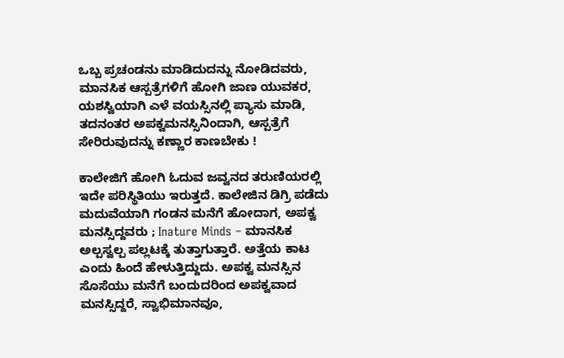ಒಬ್ಬ ಪ್ರಚಂಡನು ಮಾಡಿದುದನ್ನು ನೋಡಿದವರು, ಮಾನಸಿಕ ಆಸ್ಪತ್ರೆಗಳಿಗೆ ಹೋಗಿ ಜಾಣ ಯುವಕರ, ಯಶಸ್ವಿಯಾಗಿ ಎಳೆ ವಯಸ್ಸಿನಲ್ಲಿ ಪ್ಯಾಸು ಮಾಡಿ, ತದನಂತರ ಅಪಕ್ವಮನಸ್ಸಿನಿಂದಾಗಿ, ಆಸ್ಪತ್ರೆಗೆ ಸೇರಿರುವುದನ್ನು ಕಣ್ಣಾರ ಕಾಣಬೇಕು !

ಕಾಲೇಜಿಗೆ ಹೋಗಿ ಓದುವ ಜವ್ವನದ ತರುಣಿಯರಲ್ಲಿ ಇದೇ ಪರಿಸ್ಥಿತಿಯು ಇರುತ್ತದೆ. ಕಾಲೇಜಿನ ಡಿಗ್ರಿ ಪಡೆದು ಮದುವೆಯಾಗಿ ಗಂಡನ ಮನೆಗೆ ಹೋದಾಗ, ಅಪಕ್ವ ಮನಸ್ಸಿದ್ದವರು ; Inature Minds – ಮಾನಸಿಕ ಅಲ್ಪಸ್ವಲ್ಪ ಪಲ್ಲಟಕ್ಕೆ ತುತ್ತಾಗುತ್ತಾರೆ. ಅತ್ತೆಯ ಕಾಟ ಎಂದು ಹಿಂದೆ ಹೇಳುತ್ತಿದ್ದುದು. ಅಪಕ್ವ ಮನಸ್ಸಿನ ಸೊಸೆಯು ಮನೆಗೆ ಬಂದುದರಿಂದ ಅಪಕ್ವವಾದ ಮನಸ್ಸಿದ್ದರೆ, ಸ್ವಾಭಿಮಾನವೂ,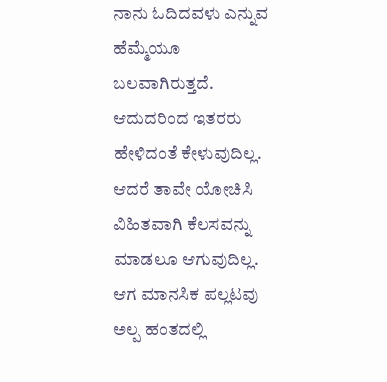ನಾನು ಓದಿದವಳು ಎನ್ನುವ ಹೆಮ್ಮೆಯೂ ಬಲವಾಗಿರುತ್ತದೆ. ಆದುದರಿಂದ ಇತರರು ಹೇಳಿದಂತೆ ಕೇಳುವುದಿಲ್ಲ. ಆದರೆ ತಾವೇ ಯೋಚಿಸಿ ವಿಹಿತವಾಗಿ ಕೆಲಸವನ್ನು ಮಾಡಲೂ ಆಗುವುದಿಲ್ಲ. ಆಗ ಮಾನಸಿಕ ಪಲ್ಲಟವು ಅಲ್ಪ ಹಂತದಲ್ಲಿ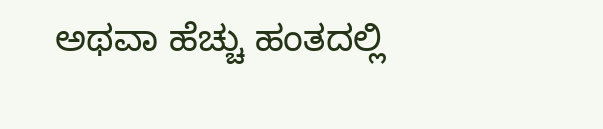ಅಥವಾ ಹೆಚ್ಚು ಹಂತದಲ್ಲಿ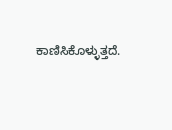ಕಾಣಿಸಿಕೊಳ್ಳುತ್ತದೆ.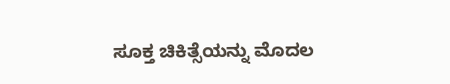ಸೂಕ್ತ ಚಿಕಿತ್ಸೆಯನ್ನು ಮೊದಲ